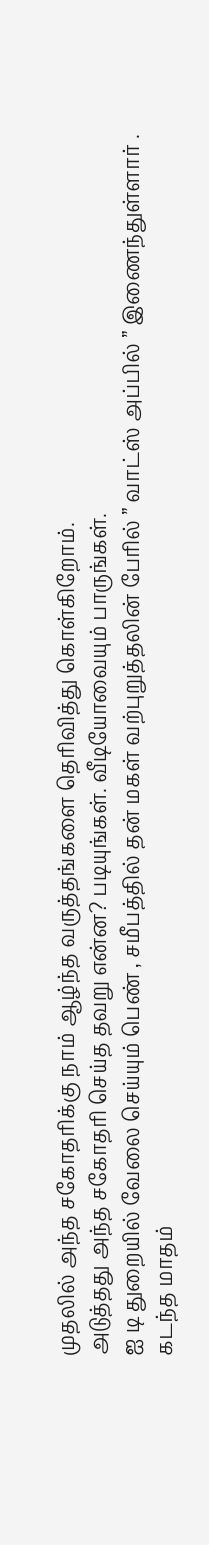முதலில் அந்த சகோதரிக்கு நாம் ஆழ்ந்த வருத்தங்களை தெரிவித்து கொள்கிறோம்.
அடுத்தது அந்த சகோதரி செய்த தவறு என்ன? படியுங்கள். வீடியோவையும் பாருங்கள்.
ஐ டி துறையில் வேலை செய்யும் பெண் , சமீபத்தில் தன் மகள் வற்புறுத்தலின் பேரில் ” வாட்ஸ் அப்பில் ” இணைந்துள்ளார் .
கடந்த மாதம்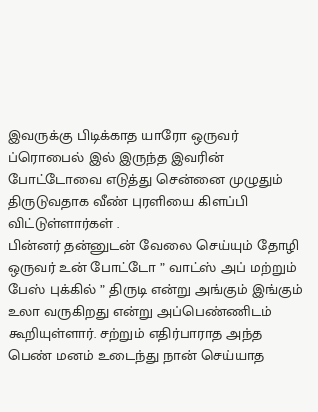இவருக்கு பிடிக்காத யாரோ ஒருவர் ப்ரொபைல் இல் இருந்த இவரின் போட்டோவை எடுத்து சென்னை முழுதும் திருடுவதாக வீண் புரளியை கிளப்பி விட்டுள்ளார்கள் .
பின்னர் தன்னுடன் வேலை செய்யும் தோழி ஒருவர் உன் போட்டோ ” வாட்ஸ் அப் மற்றும் பேஸ் புக்கில் ” திருடி என்று அங்கும் இங்கும் உலா வருகிறது என்று அப்பெண்ணிடம் கூறியுள்ளார். சற்றும் எதிர்பாராத அந்த பெண் மனம் உடைந்து நான் செய்யாத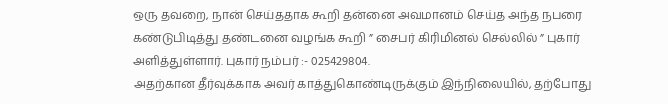ஒரு தவறை, நான் செய்ததாக கூறி தன்னை அவமானம் செய்த அந்த நபரை கண்டுபிடித்து தண்டனை வழங்க கூறி ” சைபர் கிரிமினல் செல்லில் ” புகார் அளித்துள்ளார். புகார் நம்பர் :- 025429804.
அதற்கான தீர்வுக்காக அவர் காத்துகொண்டிருக்கும் இந்நிலையில், தற்போது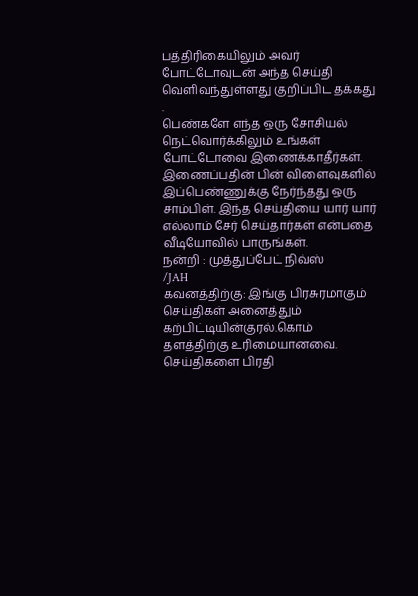பத்திரிகையிலும் அவர் போட்டோவுடன் அந்த செய்தி வெளிவந்துள்ளது குறிப்பிட தக்கது .
பெண்களே எந்த ஒரு சோசியல் நெட்வொர்க்கிலும் உங்கள் போட்டோவை இணைக்காதீர்கள். இணைப்பதின் பின் விளைவுகளில் இப்பெண்ணுக்கு நேர்ந்தது ஒரு சாம்பிள். இந்த செய்தியை யார் யார் எல்லாம் சேர் செய்தார்கள் என்பதை வீடியோவில் பாருங்கள்.
நன்றி : முத்துப்பேட் நிவ்ஸ்
/JAH
கவனத்திற்கு: இங்கு பிரசுரமாகும் செய்திகள் அனைத்தும் கற்பிட்டியின்குரல்.கொம் தளத்திற்கு உரிமையானவை. செய்திகளை பிரதி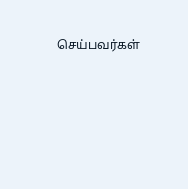செய்பவர்கள்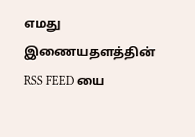எமது இணையதளத்தின் RSS FEED யை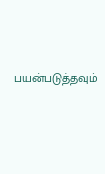பயன்படுத்தவும்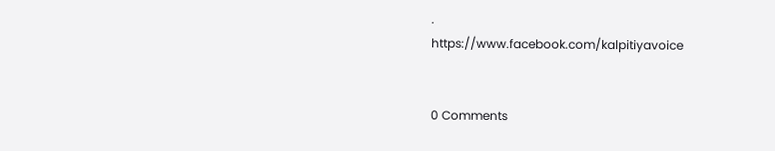.
https://www.facebook.com/kalpitiyavoice


0 Comments